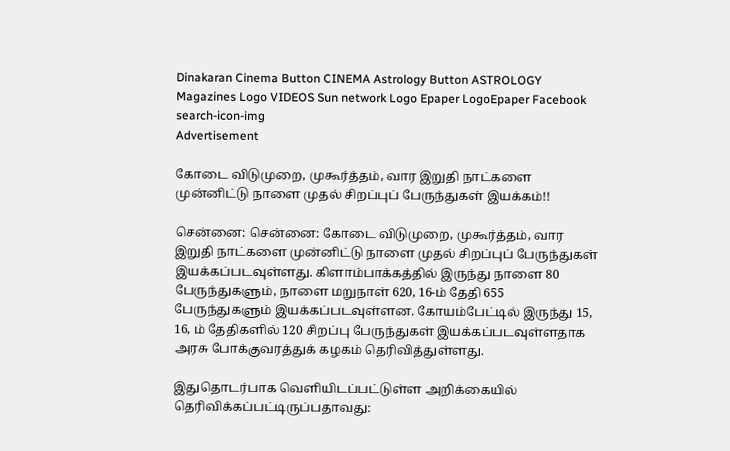Dinakaran Cinema Button CINEMA Astrology Button ASTROLOGY  Magazines Logo VIDEOS Sun network Logo Epaper LogoEpaper Facebook
search-icon-img
Advertisement

கோடை விடுமுறை, முகூர்த்தம், வார இறுதி நாட்களை முன்னிட்டு நாளை முதல் சிறப்புப் பேருந்துகள் இயக்கம்!!

சென்னை: சென்னை: கோடை விடுமுறை, முகூர்த்தம், வார இறுதி நாட்களை முன்னிட்டு நாளை முதல் சிறப்புப் பேருந்துகள் இயக்கப்படவுள்ளது. கிளாம்பாக்கத்தில் இருந்து நாளை 80 பேருந்துகளும், நாளை மறுநாள் 620, 16-ம் தேதி 655 பேருந்துகளும் இயக்கப்படவுள்ளன. கோயம்பேட்டில் இருந்து 15, 16, ம் தேதிகளில் 120 சிறப்பு பேருந்துகள் இயக்கப்படவுள்ளதாக அரசு போக்குவரத்துக் கழகம் தெரிவித்துள்ளது.

இதுதொடர்பாக வெளியிடப்பட்டுள்ள அறிக்கையில் தெரிவிக்கப்பட்டிருப்பதாவது: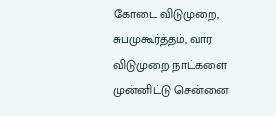கோடை விடுமுறை, சுபமுகூர்த்தம், வார விடுமுறை நாட்களை முன்னிட்டு சென்னை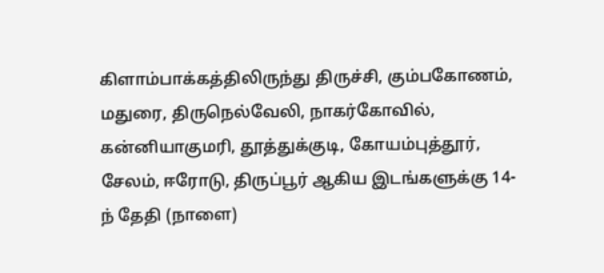கிளாம்பாக்கத்திலிருந்து திருச்சி, கும்பகோணம், மதுரை, திருநெல்வேலி, நாகர்கோவில், கன்னியாகுமரி, தூத்துக்குடி, கோயம்புத்தூர், சேலம், ஈரோடு, திருப்பூர் ஆகிய இடங்களுக்கு 14-ந் தேதி (நாளை)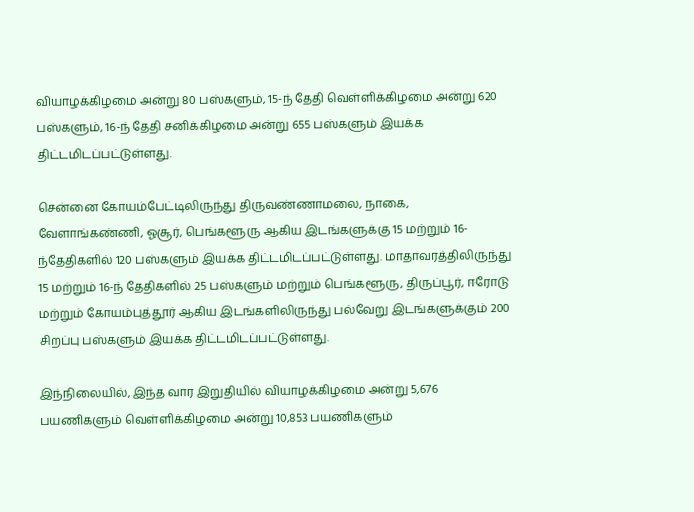வியாழக்கிழமை அன்று 80 பஸ்களும், 15-ந் தேதி வெள்ளிக்கிழமை அன்று 620 பஸ்களும், 16-ந் தேதி சனிக்கிழமை அன்று 655 பஸ்களும் இயக்க திட்டமிடப்பட்டுள்ளது.

சென்னை கோயம்பேட்டிலிருந்து திருவண்ணாமலை, நாகை, வேளாங்கண்ணி, ஓசூர், பெங்களூரு ஆகிய இடங்களுக்கு 15 மற்றும் 16-ந்தேதிகளில் 120 பஸ்களும் இயக்க திட்டமிடப்பட்டுள்ளது. மாதாவரத்திலிருந்து 15 மற்றும் 16-ந் தேதிகளில் 25 பஸ்களும் மற்றும் பெங்களூரு, திருப்பூர், ஈரோடு மற்றும் கோயம்புத்தூர் ஆகிய இடங்களிலிருந்து பல்வேறு இடங்களுக்கும் 200 சிறப்பு பஸ்களும் இயக்க திட்டமிடப்பட்டுள்ளது.

இந்நிலையில், இந்த வார இறுதியில் வியாழக்கிழமை அன்று 5,676 பயணிகளும் வெள்ளிக்கிழமை அன்று 10,853 பயணிகளும்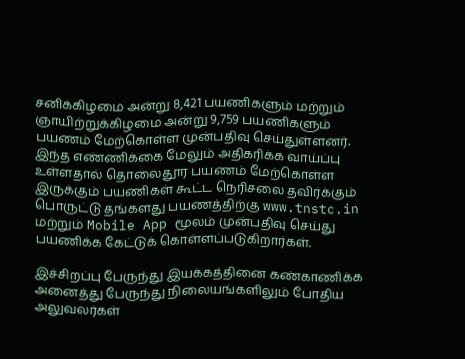சனிக்கிழமை அன்று 8,421 பயணிகளும் மற்றும் ஞாயிற்றுக்கிழமை அன்று 9,759 பயணிகளும் பயணம் மேற்கொள்ள முன்பதிவு செய்துள்ளனர். இந்த எண்ணிக்கை மேலும் அதிகரிக்க வாய்ப்பு உள்ளதால் தொலைதூர பயணம் மேற்கொள்ள இருக்கும் பயணிகள் கூட்ட நெரிசலை தவிர்க்கும் பொருட்டு தங்களது பயணத்திற்கு www.tnstc.in மற்றும் Mobile App மூலம் முன்பதிவு செய்து பயணிக்க கேட்டுக் கொள்ளப்படுகிறார்கள்.

இச்சிறப்பு பேருந்து இயக்கத்தினை கண்காணிக்க அனைத்து பேருந்து நிலையங்களிலும் போதிய அலுவலர்கள்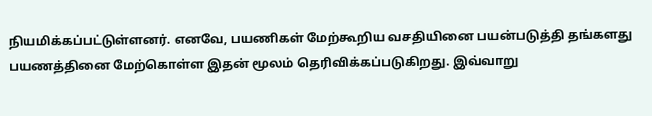நியமிக்கப்பட்டுள்ளனர். எனவே, பயணிகள் மேற்கூறிய வசதியினை பயன்படுத்தி தங்களது பயணத்தினை மேற்கொள்ள இதன் மூலம் தெரிவிக்கப்படுகிறது. இவ்வாறு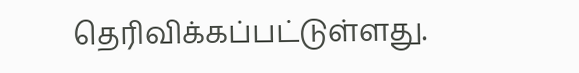தெரிவிக்கப்பட்டுள்ளது.